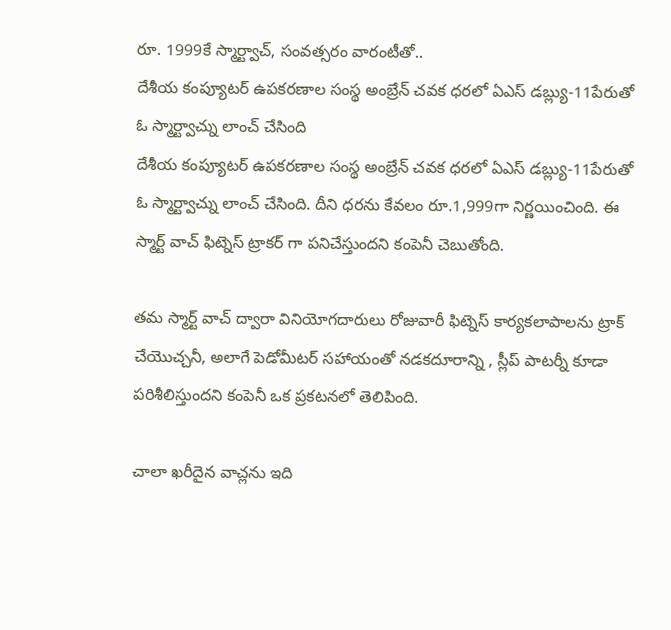రూ. 1999కే స్మార్ట్వాచ్, సంవత్సరం వారంటీతో..
దేశీయ కంప్యూటర్ ఉపకరణాల సంస్థ అంబ్రేన్ చవక ధరలో ఏఎస్ డబ్ల్యు-11పేరుతో ఓ స్మార్ట్వాచ్ను లాంచ్ చేసింది
దేశీయ కంప్యూటర్ ఉపకరణాల సంస్థ అంబ్రేన్ చవక ధరలో ఏఎస్ డబ్ల్యు-11పేరుతో ఓ స్మార్ట్వాచ్ను లాంచ్ చేసింది. దీని ధరను కేవలం రూ.1,999గా నిర్ణయించింది. ఈ స్మార్ట్ వాచ్ ఫిట్నెస్ ట్రాకర్ గా పనిచేస్తుందని కంపెనీ చెబుతోంది.

తమ స్మార్ట్ వాచ్ ద్వారా వినియోగదారులు రోజువారీ ఫిట్నెస్ కార్యకలాపాలను ట్రాక్ చేయొచ్చనీ, అలాగే పెడోమీటర్ సహాయంతో నడకదూరాన్ని , స్లీప్ పాటర్నీ కూడా పరిశీలిస్తుందని కంపెనీ ఒక ప్రకటనలో తెలిపింది.

చాలా ఖరీదైన వాచ్లను ఇది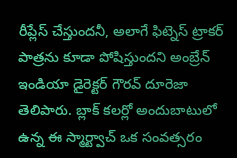రీప్లేస్ చేస్తుందనీ, అలాగే ఫిట్నెస్ ట్రాకర్ పాత్రను కూడా పోషిస్తుందని అంబ్రేన్ ఇండియా డైరెక్టర్ గౌరవ్ దూరెజా తెలిపారు. బ్లాక్ కలర్లో అందుబాటులో ఉన్న ఈ స్మార్ట్వాచ్ ఒక సంవత్సరం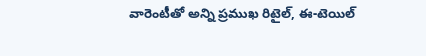వారెంటీతో అన్ని ప్రముఖ రిటైల్, ఈ-టెయిల్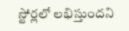స్టోర్లలో లభిస్తుందని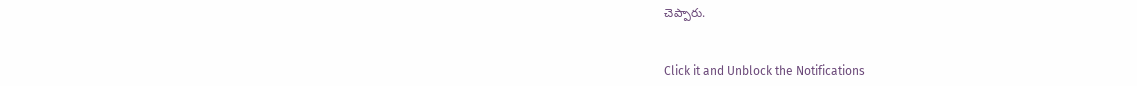చెప్పారు.


Click it and Unblock the Notifications